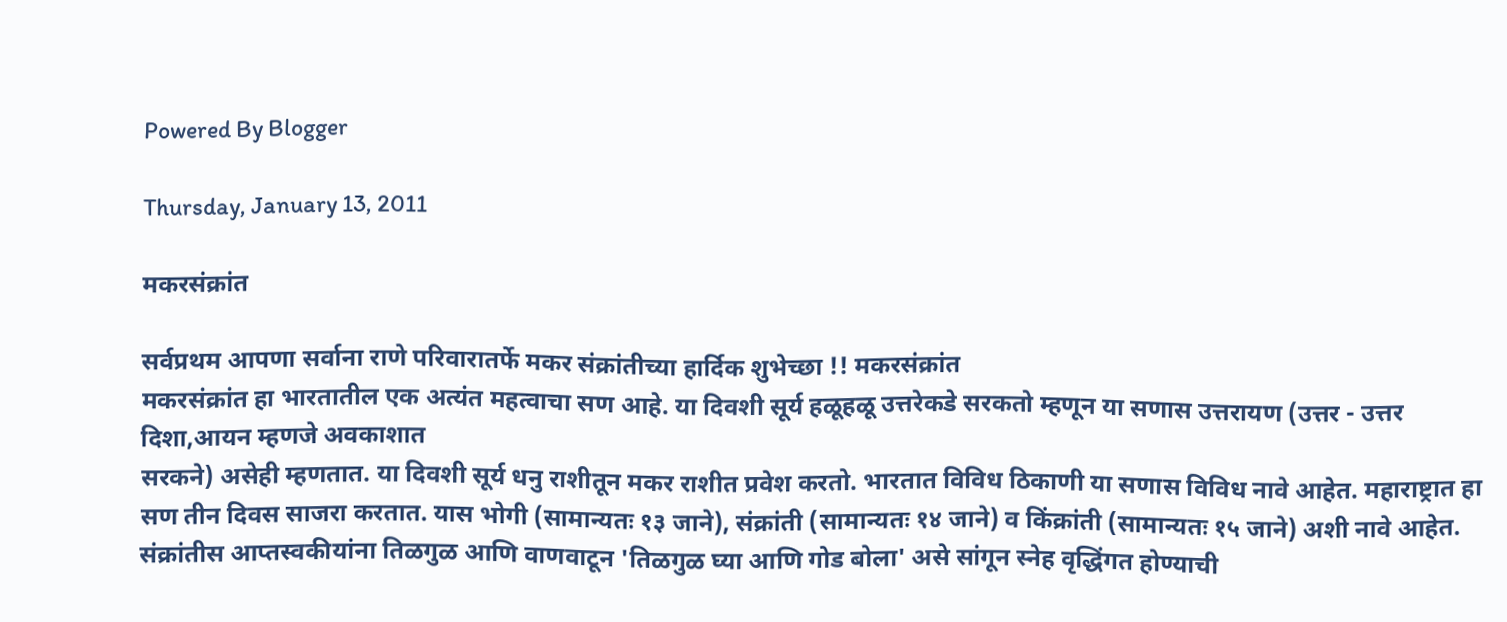Powered By Blogger

Thursday, January 13, 2011

मकरसंक्रांत

सर्वप्रथम आपणा सर्वाना राणे परिवारातर्फे मकर संक्रांतीच्या हार्दिक शुभेच्छा !! मकरसंक्रांत
मकरसंक्रांत हा भारतातील एक अत्यंत महत्वाचा सण आहे. या दिवशी सूर्य हळूहळू उत्तरेकडे सरकतो म्हणून या सणास उत्तरायण (उत्तर - उत्तर दिशा,आयन म्हणजे अवकाशात
सरकने) असेही म्हणतात. या दिवशी सूर्य धनु राशीतून मकर राशीत प्रवेश करतो. भारतात विविध ठिकाणी या सणास विविध नावे आहेत. महाराष्ट्रात हा सण तीन दिवस साजरा करतात. यास भोगी (सामान्यतः १३ जाने), संक्रांती (सामान्यतः १४ जाने) व किंक्रांती (सामान्यतः १५ जाने) अशी नावे आहेत. संक्रांतीस आप्तस्वकीयांना तिळगुळ आणि वाणवाटून 'तिळगुळ घ्या आणि गोड बोला' असे सांगून स्नेह वृद्धिंगत होण्याची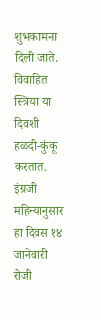शुभकामना दिली जाते. विवाहित स्त्रिया या दिवशी हळदी-कुंकू करतात. इंग्रजी महिन्यानुसार हा दिवस १४ जानेवारी रोजी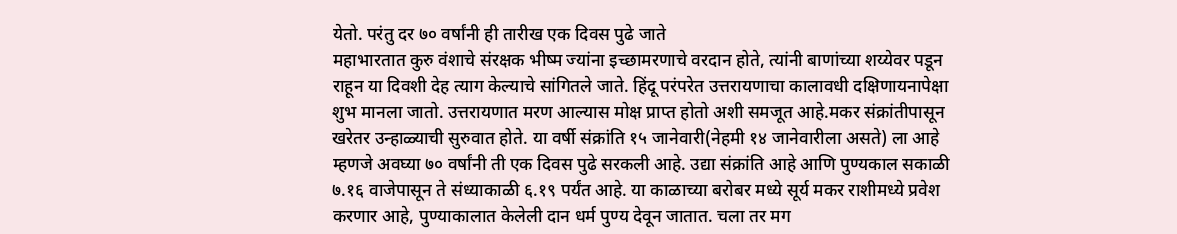येतो. परंतु दर ७० वर्षांनी ही तारीख एक दिवस पुढे जाते
महाभारतात कुरु वंशाचे संरक्षक भीष्म ज्यांना इच्छामरणाचे वरदान होते, त्यांनी बाणांच्या शय्येवर पडून राहून या दिवशी देह त्याग केल्याचे सांगितले जाते. हिंदू परंपरेत उत्तरायणाचा कालावधी दक्षिणायनापेक्षा शुभ मानला जातो. उत्तरायणात मरण आल्यास मोक्ष प्राप्त होतो अशी समजूत आहे.मकर संक्रांतीपासून खरेतर उन्हाळ्याची सुरुवात होते. या वर्षी संक्रांति १५ जानेवारी(नेहमी १४ जानेवारीला असते) ला आहे म्हणजे अवघ्या ७० वर्षांनी ती एक दिवस पुढे सरकली आहे. उद्या संक्रांति आहे आणि पुण्यकाल सकाळी ७.१६ वाजेपासून ते संध्याकाळी ६.१९ पर्यंत आहे. या काळाच्या बरोबर मध्ये सूर्य मकर राशीमध्ये प्रवेश करणार आहे, पुण्याकालात केलेली दान धर्म पुण्य देवून जातात. चला तर मग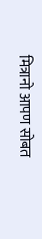मित्रानो आपण सोबत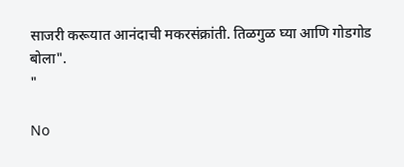साजरी करूयात आनंदाची मकरसंक्रांती. तिळगुळ घ्या आणि गोडगोड बोला".
"

No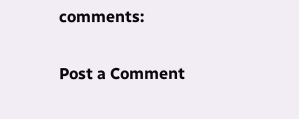comments:

Post a Comment